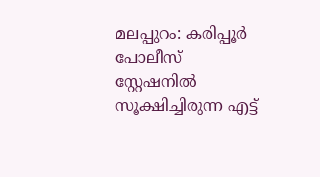മലപ്പുറം: കരിപ്പൂർ പോലീസ് സ്റ്റേഷനിൽ സൂക്ഷിച്ചിരുന്ന എട്ട്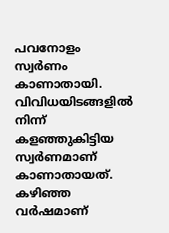പവനോളം സ്വർണം കാണാതായി. വിവിധയിടങ്ങളിൽ നിന്ന് കളഞ്ഞുകിട്ടിയ സ്വർണമാണ് കാണാതായത്. കഴിഞ്ഞ വർഷമാണ്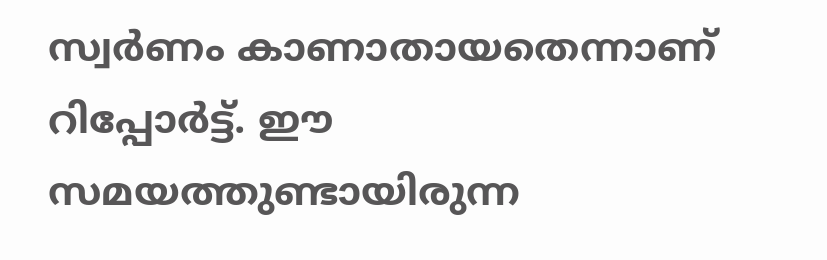സ്വർണം കാണാതായതെന്നാണ് റിപ്പോർട്ട്. ഈ സമയത്തുണ്ടായിരുന്ന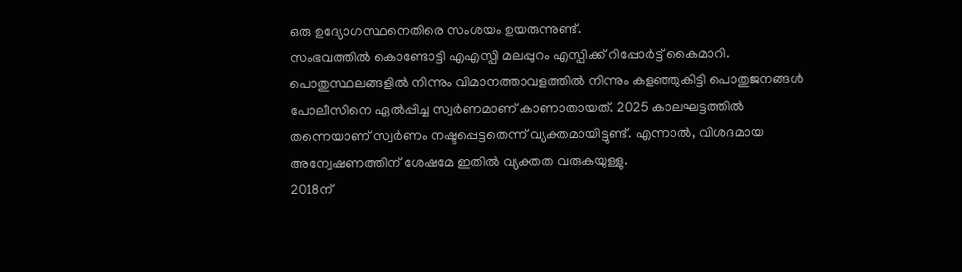ഒരു ഉദ്യോഗസ്ഥനെതിരെ സംശയം ഉയരുന്നുണ്ട്.
സംഭവത്തിൽ കൊണ്ടോട്ടി എഎസ്പി മലപ്പുറം എസ്പിക്ക് റിപ്പോർട്ട് കൈമാറി. പൊതുസ്ഥലങ്ങളിൽ നിന്നും വിമാനത്താവളത്തിൽ നിന്നും കളഞ്ഞുകിട്ടി പൊതുജനങ്ങൾ പോലീസിനെ ഏൽപ്പിച്ച സ്വർണമാണ് കാണാതായത്. 2025 കാലഘട്ടത്തിൽ തന്നെയാണ് സ്വർണം നഷ്ടപ്പെട്ടതെന്ന് വ്യക്തമായിട്ടുണ്ട്. എന്നാൽ, വിശദമായ അന്വേഷണത്തിന് ശേഷമേ ഇതിൽ വ്യക്തത വരുകയുള്ളു.
2018ന്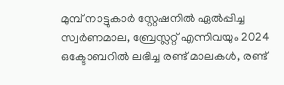മുമ്പ് നാട്ടുകാർ സ്റ്റേഷനിൽ ഏൽപ്പിച്ച സ്വർണമാല, ബ്രേസ്ലറ്റ് എന്നിവയും 2024 ഒക്ടോബറിൽ ലഭിച്ച രണ്ട് മാലകൾ, രണ്ട്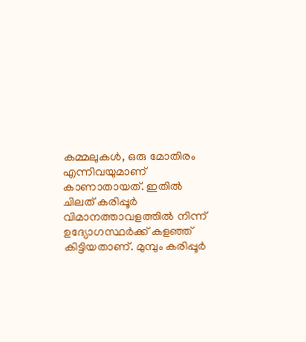കമ്മലുകൾ, ഒരു മോതിരം എന്നിവയുമാണ് കാണാതായത്. ഇതിൽ ചിലത് കരിപ്പൂർ വിമാനത്താവളത്തിൽ നിന്ന് ഉദ്യോഗസ്ഥർക്ക് കളഞ്ഞ് കിട്ടിയതാണ്. മുമ്പും കരിപ്പൂർ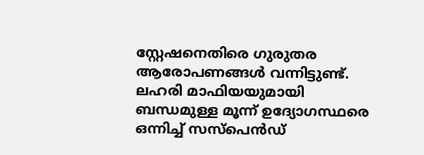സ്റ്റേഷനെതിരെ ഗുരുതര ആരോപണങ്ങൾ വന്നിട്ടുണ്ട്. ലഹരി മാഫിയയുമായി ബന്ധമുള്ള മൂന്ന് ഉദ്യോഗസ്ഥരെ ഒന്നിച്ച് സസ്പെൻഡ്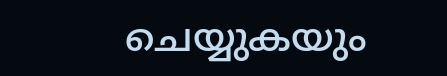ചെയ്യുകയും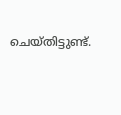ചെയ്തിട്ടുണ്ട്.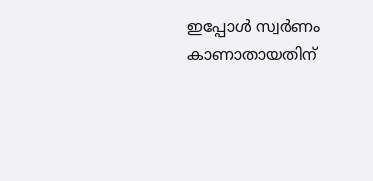ഇപ്പോൾ സ്വർണം കാണാതായതിന്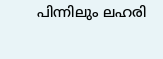പിന്നിലും ലഹരി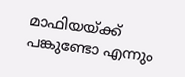മാഫിയയ്ക്ക് പങ്കുണ്ടോ എന്നും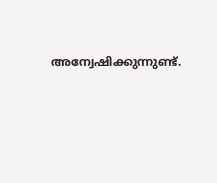അന്വേഷിക്കുന്നുണ്ട്.